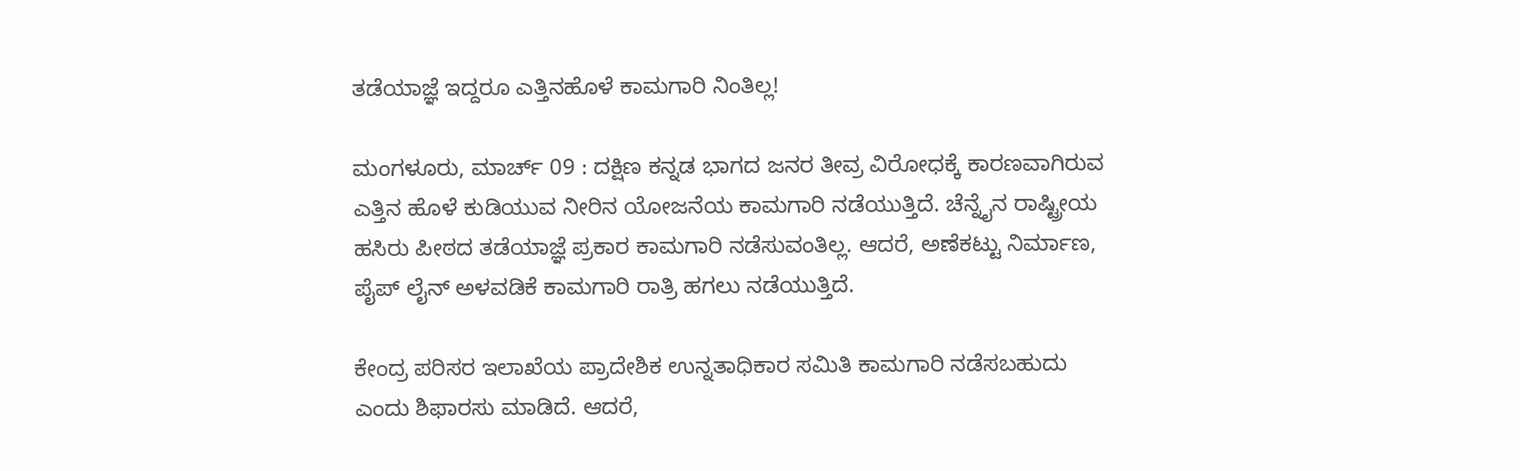ತಡೆಯಾಜ್ಞೆ ಇದ್ದರೂ ಎತ್ತಿನಹೊಳೆ ಕಾಮಗಾರಿ ನಿಂತಿಲ್ಲ!

ಮಂಗಳೂರು, ಮಾರ್ಚ್ 09 : ದಕ್ಷಿಣ ಕನ್ನಡ ಭಾಗದ ಜನರ ತೀವ್ರ ವಿರೋಧಕ್ಕೆ ಕಾರಣವಾಗಿರುವ ಎತ್ತಿನ ಹೊಳೆ ಕುಡಿಯುವ ನೀರಿನ ಯೋಜನೆಯ ಕಾಮಗಾರಿ ನಡೆಯುತ್ತಿದೆ. ಚೆನ್ನೈನ ರಾಷ್ಟ್ರೀಯ ಹಸಿರು ಪೀಠದ ತಡೆಯಾಜ್ಞೆ ಪ್ರಕಾರ ಕಾಮಗಾರಿ ನಡೆಸುವಂತಿಲ್ಲ. ಆದರೆ, ಅಣೆಕಟ್ಟು ನಿರ್ಮಾಣ, ಪೈಪ್ ಲೈನ್ ಅಳವಡಿಕೆ ಕಾಮಗಾರಿ ರಾತ್ರಿ ಹಗಲು ನಡೆಯುತ್ತಿದೆ.

ಕೇಂದ್ರ ಪರಿಸರ ಇಲಾಖೆಯ ಪ್ರಾದೇಶಿಕ ಉನ್ನತಾಧಿಕಾರ ಸಮಿತಿ ಕಾಮಗಾರಿ ನಡೆಸಬಹುದು ಎಂದು ಶಿಫಾರಸು ಮಾಡಿದೆ. ಆದರೆ,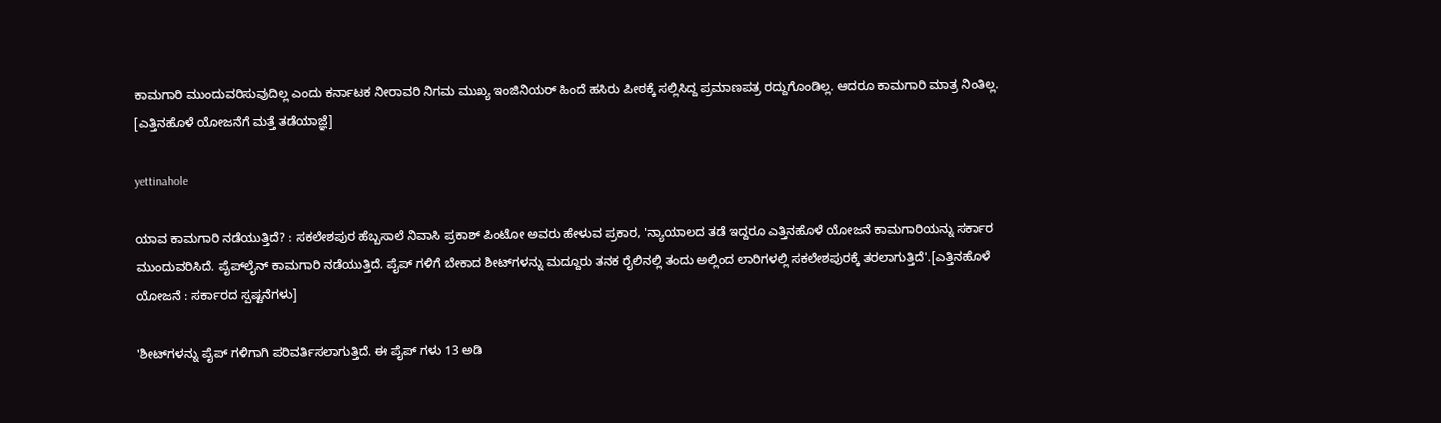ಕಾಮಗಾರಿ ಮುಂದುವರಿಸುವುದಿಲ್ಲ ಎಂದು ಕರ್ನಾಟಕ ನೀರಾವರಿ ನಿಗಮ ಮುಖ್ಯ ಇಂಜಿನಿಯರ್ ಹಿಂದೆ ಹಸಿರು ಪೀಠಕ್ಕೆ ಸಲ್ಲಿಸಿದ್ದ ಪ್ರಮಾಣಪತ್ರ ರದ್ದುಗೊಂಡಿಲ್ಲ. ಆದರೂ ಕಾಮಗಾರಿ ಮಾತ್ರ ನಿಂತಿಲ್ಲ. [ಎತ್ತಿನಹೊಳೆ ಯೋಜನೆಗೆ ಮತ್ತೆ ತಡೆಯಾಜ್ಞೆ]

yettinahole

ಯಾವ ಕಾಮಗಾರಿ ನಡೆಯುತ್ತಿದೆ? : ಸಕಲೇಶಪುರ ಹೆಬ್ಬಸಾಲೆ ನಿವಾಸಿ ಪ್ರಕಾಶ್ ಪಿಂಟೋ ಅವರು ಹೇಳುವ ಪ್ರಕಾರ, 'ನ್ಯಾಯಾಲದ ತಡೆ ಇದ್ದರೂ ಎತ್ತಿನಹೊಳೆ ಯೋಜನೆ ಕಾಮಗಾರಿಯನ್ನು ಸರ್ಕಾರ ಮುಂದುವರಿಸಿದೆ. ಪೈಪ್‌ಲೈನ್ ಕಾಮಗಾರಿ ನಡೆಯುತ್ತಿದೆ. ಪೈಪ್ ಗಳಿಗೆ ಬೇಕಾದ ಶೀಟ್‌ಗಳನ್ನು ಮದ್ದೂರು ತನಕ ರೈಲಿನಲ್ಲಿ ತಂದು ಅಲ್ಲಿಂದ ಲಾರಿಗಳಲ್ಲಿ ಸಕಲೇಶಪುರಕ್ಕೆ ತರಲಾಗುತ್ತಿದೆ'.[ಎತ್ತಿನಹೊಳೆ ಯೋಜನೆ : ಸರ್ಕಾರದ ಸ್ಪಷ್ಟನೆಗಳು]

'ಶೀಟ್‌ಗಳನ್ನು ಪೈಪ್ ಗಳಿಗಾಗಿ ಪರಿವರ್ತಿಸಲಾಗುತ್ತಿದೆ. ಈ ಪೈಪ್ ಗಳು 13 ಅಡಿ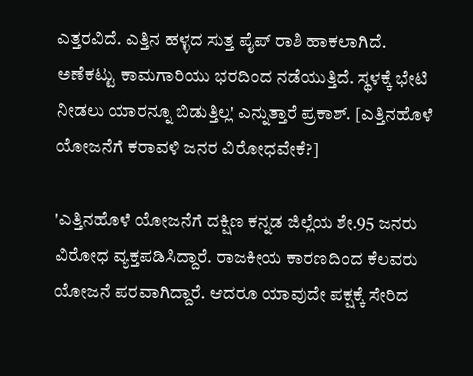ಎತ್ತರವಿದೆ. ಎತ್ತಿನ ಹಳ್ಳದ ಸುತ್ತ ಪೈಪ್ ರಾಶಿ ಹಾಕಲಾಗಿದೆ. ಅಣೆಕಟ್ಟು ಕಾಮಗಾರಿಯು ಭರದಿಂದ ನಡೆಯುತ್ತಿದೆ. ಸ್ಥಳಕ್ಕೆ ಭೇಟಿ ನೀಡಲು ಯಾರನ್ನೂ ಬಿಡುತ್ತಿಲ್ಲ' ಎನ್ನುತ್ತಾರೆ ಪ್ರಕಾಶ್. [ಎತ್ತಿನಹೊಳೆ ಯೋಜನೆಗೆ ಕರಾವಳಿ ಜನರ ವಿರೋಧವೇಕೆ?]

'ಎತ್ತಿನಹೊಳೆ ಯೋಜನೆಗೆ ದಕ್ಷಿಣ ಕನ್ನಡ ಜಿಲ್ಲೆಯ ಶೇ.95 ಜನರು ವಿರೋಧ ವ್ಯಕ್ತಪಡಿಸಿದ್ದಾರೆ. ರಾಜಕೀಯ ಕಾರಣದಿಂದ ಕೆಲವರು ಯೋಜನೆ ಪರವಾಗಿದ್ದಾರೆ. ಆದರೂ ಯಾವುದೇ ಪಕ್ಷಕ್ಕೆ ಸೇರಿದ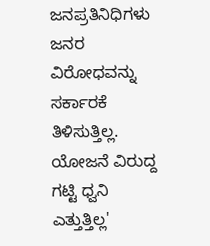ಜನಪ್ರತಿನಿಧಿಗಳು ಜನರ ವಿರೋಧವನ್ನು ಸರ್ಕಾರಕೆ ತಿಳಿಸುತ್ತಿಲ್ಲ. ಯೋಜನೆ ವಿರುದ್ದ ಗಟ್ಟಿ ಧ್ವನಿ ಎತ್ತುತ್ತಿಲ್ಲ'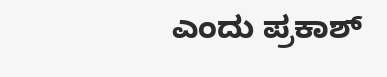ಎಂದು ಪ್ರಕಾಶ್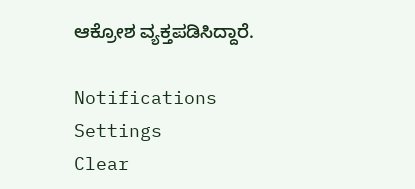ಆಕ್ರೋಶ ವ್ಯಕ್ತಪಡಿಸಿದ್ದಾರೆ.

Notifications
Settings
Clear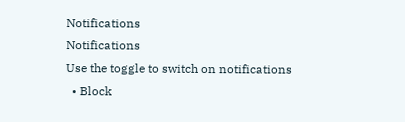Notifications
Notifications
Use the toggle to switch on notifications
  • Block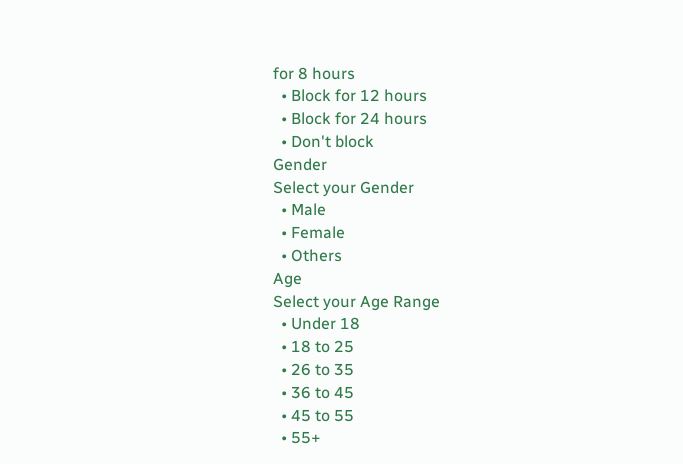for 8 hours
  • Block for 12 hours
  • Block for 24 hours
  • Don't block
Gender
Select your Gender
  • Male
  • Female
  • Others
Age
Select your Age Range
  • Under 18
  • 18 to 25
  • 26 to 35
  • 36 to 45
  • 45 to 55
  • 55+